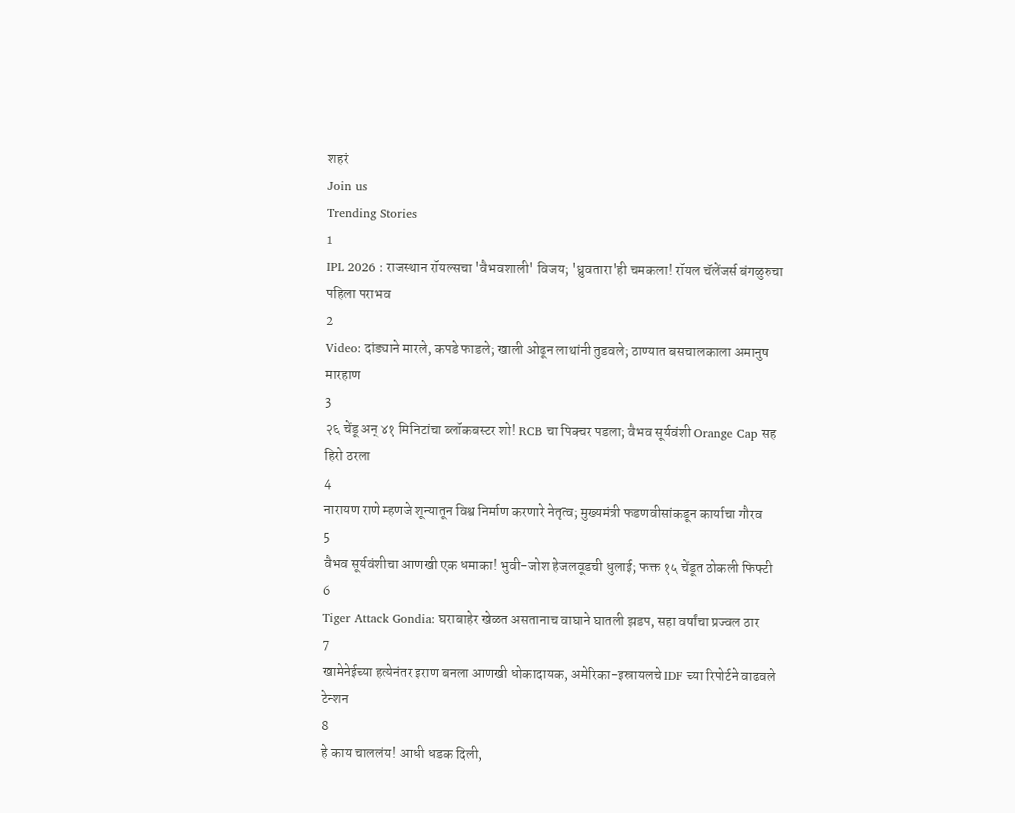शहरं
Join us
Trending Stories
1
IPL 2026 : राजस्थान रॉयल्सचा 'वैभवशाली' विजय; 'ध्रुवतारा'ही चमकला! रॉयल चॅलेंजर्स बंगळुरुचा पहिला पराभव
2
Video: दांड्याने मारले, कपडे फाडले; खाली ओढून लाथांनी तुडवले; ठाण्यात बसचालकाला अमानुष मारहाण
3
२६ चेंडू अन् ४१ मिनिटांचा ब्लॉकबस्टर शो! RCB चा पिक्चर पडला; वैभव सूर्यवंशी Orange Cap सह हिरो ठरला
4
नारायण राणे म्हणजे शून्यातून विश्व निर्माण करणारे नेतृत्व; मुख्यमंत्री फडणवीसांकडून कार्याचा गौरव
5
वैभव सूर्यवंशीचा आणखी एक धमाका! भुवी-जोश हेजलवूडची धुलाई; फक्त १५ चेंडूत ठोकली फिफ्टी
6
Tiger Attack Gondia: घराबाहेर खेळत असतानाच वाघाने घातली झडप, सहा वर्षांचा प्रज्वल ठार
7
खामेनेईच्या हत्येनंतर इराण बनला आणखी धोकादायक, अमेरिका-इस्रायलचे IDF च्या रिपोर्टने वाढवले टेन्शन
8
हे काय चाललंय! आधी धडक दिली,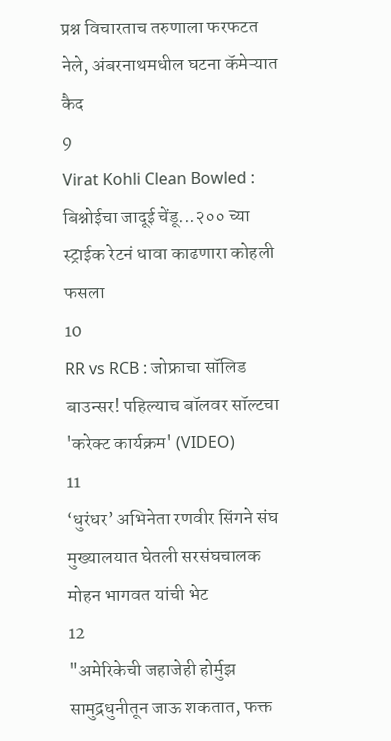प्रश्न विचारताच तरुणाला फरफटत नेले, अंबरनाथमधील घटना कॅमेऱ्यात कैद
9
Virat Kohli Clean Bowled : बिश्नोईचा जादूई चेंडू...२०० च्या स्ट्राईक रेटनं धावा काढणारा कोहली फसला
10
RR vs RCB : जोफ्राचा सॉलिड बाउन्सर! पहिल्याच बॉलवर सॉल्टचा 'करेक्ट कार्यक्रम' (VIDEO)
11
‘धुरंधर’ अभिनेता रणवीर सिंगने संघ मुख्यालयात घेतली सरसंघचालक मोहन भागवत यांची भेट
12
"अमेरिकेची जहाजेही होर्मुझ सामुद्रधुनीतून जाऊ शकतात, फक्त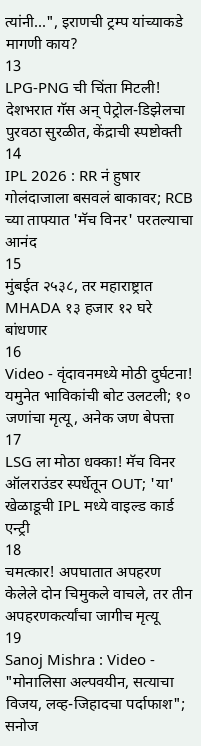त्यांनी...", इराणची ट्रम्प यांच्याकडे मागणी काय?
13
LPG-PNG ची चिंता मिटली! देशभरात गॅस अन् पेट्रोल-डिझेलचा पुरवठा सुरळीत, केंद्राची स्पष्टोक्ती
14
IPL 2026 : RR नं हुषार गोलंदाजाला बसवलं बाकावर; RCB च्या ताफ्यात 'मॅच विनर' परतल्याचा आनंद
15
मुंबईत २५३८, तर महाराष्ट्रात MHADA १३ हजार १२ घरे बांधणार
16
Video - वृंदावनमध्ये मोठी दुर्घटना! यमुनेत भाविकांची बोट उलटली; १० जणांचा मृत्यू, अनेक जण बेपत्ता
17
LSG ला मोठा धक्का! मॅच विनर ऑलराउंडर स्पर्धेतून OUT; 'या' खेळाडूची IPL मध्ये वाइल्ड कार्ड एन्ट्री
18
चमत्कार! अपघातात अपहरण केलेले दोन चिमुकले वाचले, तर तीन अपहरणकर्त्यांचा जागीच मृत्यू
19
Sanoj Mishra : Video - "मोनालिसा अल्पवयीन, सत्याचा विजय, लव्ह-जिहादचा पर्दाफाश"; सनोज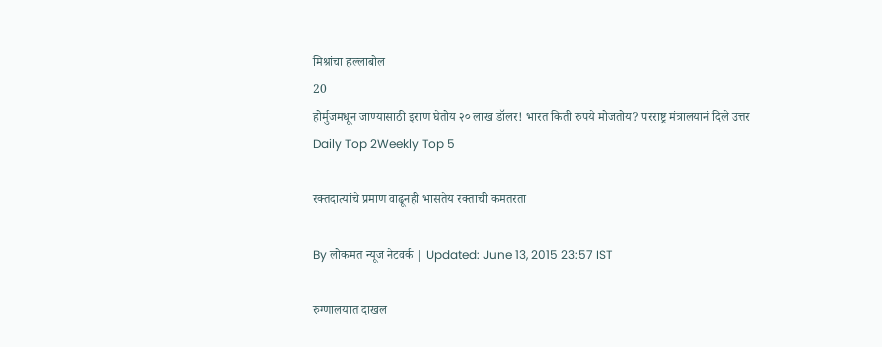मिश्रांचा हल्लाबोल
20
होर्मुजमधून जाण्यासाठी इराण घेतोय २० लाख डॉलर! भारत किती रुपये मोजतोय? परराष्ट्र मंत्रालयानं दिले उत्तर
Daily Top 2Weekly Top 5

रक्तदात्यांचे प्रमाण वाढूनही भासतेय रक्ताची कमतरता

By लोकमत न्यूज नेटवर्क | Updated: June 13, 2015 23:57 IST

रुग्णालयात दाखल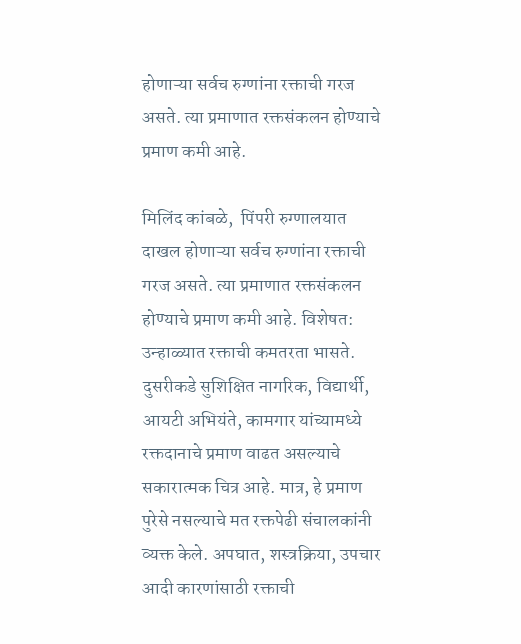होणाऱ्या सर्वच रुग्णांना रक्ताची गरज असते. त्या प्रमाणात रक्तसंकलन होण्याचे प्रमाण कमी आहे.

मिलिंद कांबळे,  पिंपरी रुग्णालयात दाखल होणाऱ्या सर्वच रुग्णांना रक्ताची गरज असते. त्या प्रमाणात रक्तसंकलन होण्याचे प्रमाण कमी आहे. विशेषत: उन्हाळ्यात रक्ताची कमतरता भासते. दुसरीकडे सुशिक्षित नागरिक, विद्यार्थी, आयटी अभियंते, कामगार यांच्यामध्ये रक्तदानाचे प्रमाण वाढत असल्याचे सकारात्मक चित्र आहे. मात्र, हे प्रमाण पुरेसे नसल्याचे मत रक्तपेढी संचालकांनी व्यक्त केले. अपघात, शस्त्रक्रिया, उपचार आदी कारणांसाठी रक्ताची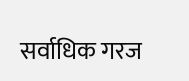सर्वाधिक गरज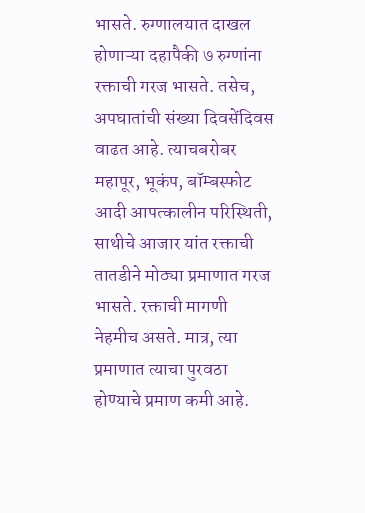भासते. रुग्णालयात दाखल होणाऱ्या दहापैकी ७ रुग्णांना रक्ताची गरज भासते. तसेच, अपघातांची संख्या दिवसेंदिवस वाढत आहे. त्याचबरोबर महापूर, भूकंप, बॉम्बस्फोट आदी आपत्कालीन परिस्थिती, साथीचे आजार यांत रक्ताची तातडीने मोठ्या प्रमाणात गरज भासते. रक्ताची मागणी नेहमीच असते. मात्र, त्या प्रमाणात त्याचा पुरवठा होण्याचे प्रमाण कमी आहे.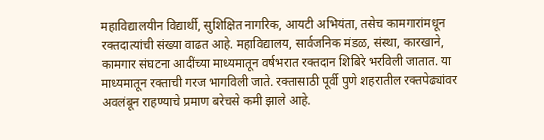महाविद्यालयीन विद्यार्थी, सुशिक्षित नागरिक, आयटी अभियंता, तसेच कामगारांमधून रक्तदात्यांची संख्या वाढत आहे. महाविद्यालय, सार्वजनिक मंडळ, संस्था, कारखाने, कामगार संघटना आदींच्या माध्यमातून वर्षभरात रक्तदान शिबिरे भरविली जातात. या माध्यमातून रक्ताची गरज भागविली जाते. रक्तासाठी पूर्वी पुणे शहरातील रक्तपेढ्यांवर अवलंबून राहण्याचे प्रमाण बरेचसे कमी झाले आहे.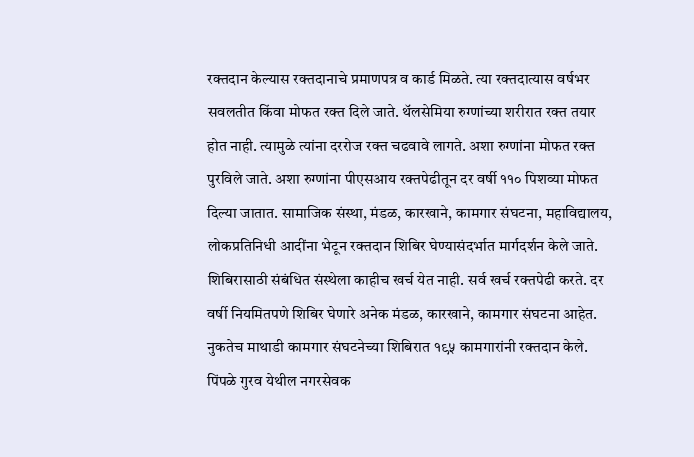रक्तदान केल्यास रक्तदानाचे प्रमाणपत्र व कार्ड मिळते. त्या रक्तदात्यास वर्षभर सवलतीत किंवा मोफत रक्त दिले जाते. थॅलसेमिया रुग्णांच्या शरीरात रक्त तयार होत नाही. त्यामुळे त्यांना दररोज रक्त चढवावे लागते. अशा रुग्णांना मोफत रक्त पुरविले जाते. अशा रुग्णांना पीएसआय रक्तपेढीतून दर वर्षी ११० पिशव्या मोफत दिल्या जातात. सामाजिक संस्था, मंडळ, कारखाने, कामगार संघटना, महाविद्यालय, लोकप्रतिनिधी आदींना भेटून रक्तदान शिबिर घेण्यासंदर्भात मार्गदर्शन केले जाते. शिबिरासाठी संबंधित संस्थेला काहीच खर्च येत नाही. सर्व खर्च रक्तपेढी करते. दर वर्षी नियमितपणे शिबिर घेणारे अनेक मंडळ, कारखाने, कामगार संघटना आहेत. नुकतेच माथाडी कामगार संघटनेच्या शिबिरात १९५ कामगारांनी रक्तदान केले. पिंपळे गुरव येथील नगरसेवक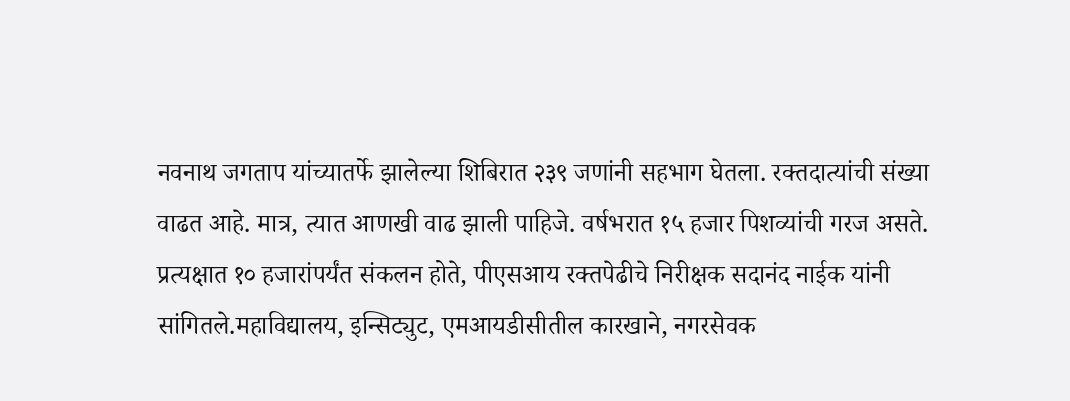नवनाथ जगताप यांच्यातर्फे झालेल्या शिबिरात २३९ जणांनी सहभाग घेतला. रक्तदात्यांची संख्या वाढत आहे. मात्र, त्यात आणखी वाढ झाली पाहिजे. वर्षभरात १५ हजार पिशव्यांची गरज असते. प्रत्यक्षात १० हजारांपर्यंत संकलन होते, पीएसआय रक्तपेढीचे निरीक्षक सदानंद नाईक यांनी सांगितले.महाविद्यालय, इन्सिट्युट, एमआयडीसीतील कारखाने, नगरसेवक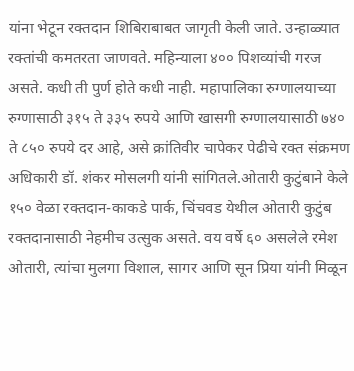यांना भेटून रक्तदान शिबिराबाबत जागृती केली जाते. उन्हाळ्यात रक्तांची कमतरता जाणवते. महिन्याला ४०० पिशव्यांची गरज असते. कधी ती पुर्ण होते कधी नाही. महापालिका रुग्णालयाच्या रुग्णासाठी ३१५ ते ३३५ रुपये आणि खासगी रुग्णालयासाठी ७४० ते ८५० रुपये दर आहे, असे क्रांतिवीर चापेकर पेढीचे रक्त संक्रमण अधिकारी डॉ. शंकर मोसलगी यांनी सांगितले.ओतारी कुटुंबाने केले १५० वेळा रक्तदान-काकडे पार्क, चिंचवड येथील ओतारी कुटुंब रक्तदानासाठी नेहमीच उत्सुक असते. वय वर्षे ६० असलेले रमेश ओतारी, त्यांचा मुलगा विशाल, सागर आणि सून प्रिया यांनी मिळून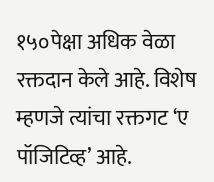१५०पेक्षा अधिक वेळा रक्तदान केले आहे. विशेष म्हणजे त्यांचा रक्तगट ‘ए पॉजिटिव्ह’ आहे.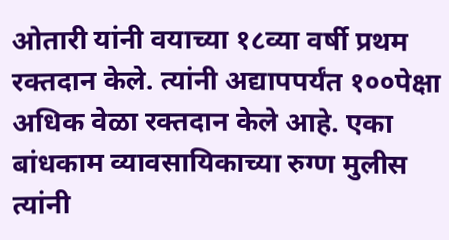ओतारी यांनी वयाच्या १८व्या वर्षी प्रथम रक्तदान केले. त्यांनी अद्यापपर्यंत १००पेक्षा अधिक वेळा रक्तदान केले आहे. एका बांधकाम व्यावसायिकाच्या रुग्ण मुलीस त्यांनी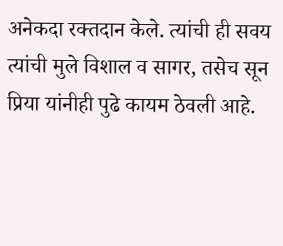अनेकदा रक्तदान केले. त्यांची ही सवय त्यांची मुले विशाल व सागर, तसेच सून प्रिया यांनीही पुढे कायम ठेवली आहे.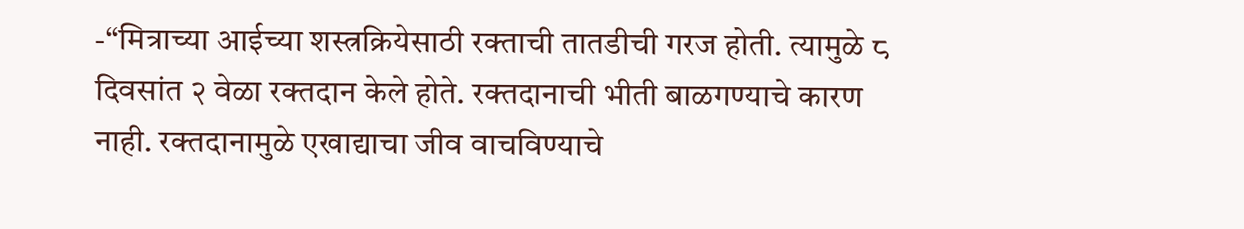-‘‘मित्राच्या आईच्या शस्त्रक्रियेसाठी रक्ताची तातडीची गरज होती. त्यामुळे ८ दिवसांत २ वेळा रक्तदान केले होते. रक्तदानाची भीती बाळगण्याचे कारण नाही. रक्तदानामुळे एखाद्याचा जीव वाचविण्याचे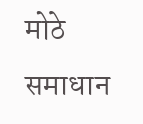मोठे समाधान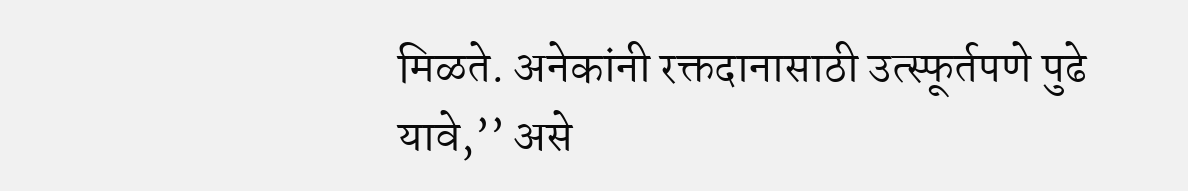मिळते. अनेकांनी रक्तदानासाठी उत्स्फूर्तपणे पुढे यावे,’’ असे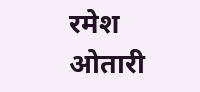रमेश ओतारी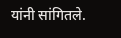यांनी सांगितले.